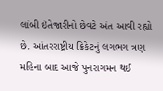લાંબી ઇંતેજારીનો છેવટે અંત આવી રહ્યો છે. આંતરરાષ્ટ્રીય ક્રિકેટનું લગભગ ત્રણ મહિના બાદ આજે પુનરાગમન થઈ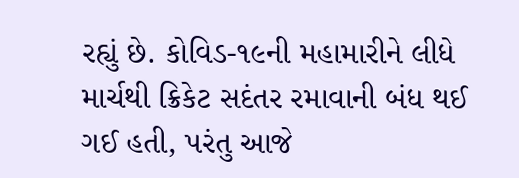રહ્યું છે. કોવિડ-૧૯ની મહામારીને લીધે માર્ચથી ક્રિકેટ સદંતર રમાવાની બંધ થઈ ગઈ હતી, પરંતુ આજે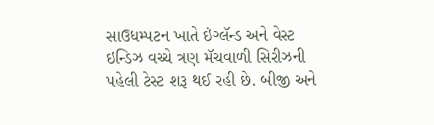સાઉધમ્પટન ખાતે ઇંગ્લૅન્ડ અને વેસ્ટ ઇન્ડિઝ વચ્ચે ત્રણ મૅચવાળી સિરીઝની પહેલી ટેસ્ટ શરૂ થઈ રહી છે. બીજી અને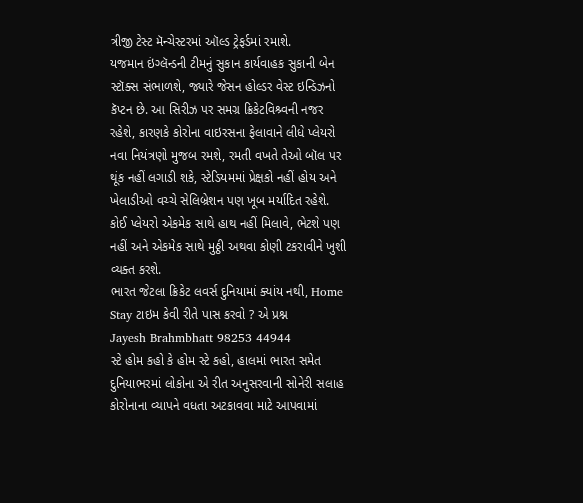ત્રીજી ટેસ્ટ મૅન્ચેસ્ટરમાં ઑલ્ડ ટ્રેફર્ડમાં રમાશે.
યજમાન ઇંગ્લૅન્ડની ટીમનું સુકાન કાર્યવાહક સુકાની બેન સ્ટૉક્સ સંભાળશે, જ્યારે જેસન હોલ્ડર વેસ્ટ ઇન્ડિઝનો કૅપ્ટન છે. આ સિરીઝ પર સમગ્ર ક્રિકેટવિશ્ર્વની નજર રહેશે, કારણકે કોરોના વાઇરસના ફેલાવાને લીધે પ્લેયરો નવા નિયંત્રણો મુજબ રમશે, રમતી વખતે તેઓ બૉલ પર થૂંક નહીં લગાડી શકે, સ્ટેડિયમમાં પ્રેક્ષકો નહીં હોય અને ખેલાડીઓ વચ્ચે સેલિબ્રેશન પણ ખૂબ મર્યાદિત રહેશે. કોઈ પ્લેયરો એકમેક સાથે હાથ નહીં મિલાવે, ભેટશે પણ નહીં અને એકમેક સાથે મુઠ્ઠી અથવા કોણી ટકરાવીને ખુશી વ્યક્ત કરશે.
ભારત જેટલા ક્રિકેટ લવર્સ દુનિયામાં ક્યાંય નથી, Home Stay ટાઇમ કેવી રીતે પાસ કરવો ? એ પ્રશ્ન
Jayesh Brahmbhatt 98253 44944
સ્ટે હોમ કહો કે હોમ સ્ટે કહો, હાલમાં ભારત સમેત દુનિયાભરમાં લોકોના એ રીત અનુસરવાની સોનેરી સલાહ કોરોનાના વ્યાપને વધતા અટકાવવા માટે આપવામાં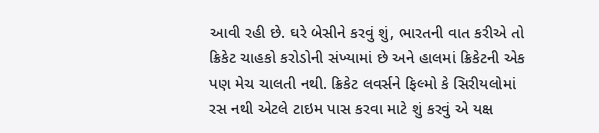આવી રહી છે. ઘરે બેસીને કરવું શું, ભારતની વાત કરીએ તો ક્રિકેટ ચાહકો કરોડોની સંખ્યામાં છે અને હાલમાં ક્રિકેટની એક પણ મેચ ચાલતી નથી. ક્રિકેટ લવર્સને ફિલ્મો કે સિરીયલોમાં રસ નથી એટલે ટાઇમ પાસ કરવા માટે શું કરવું એ યક્ષ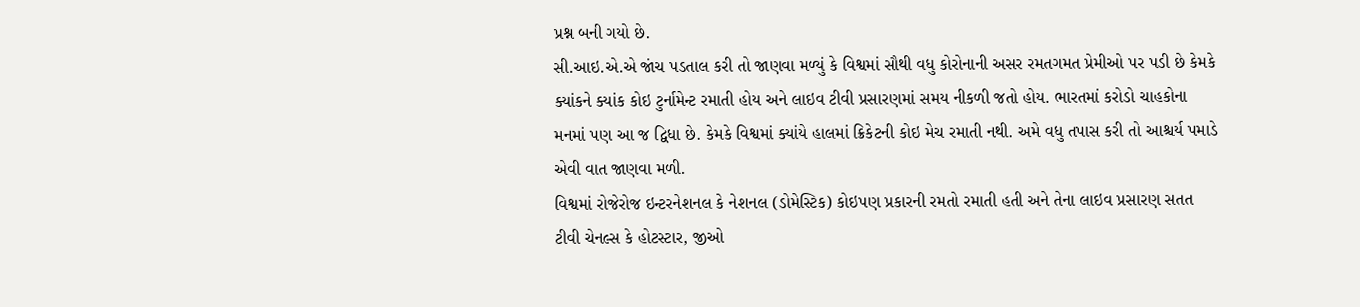પ્રશ્ન બની ગયો છે.
સી.આઇ.એ.એ જાંચ પડતાલ કરી તો જાણવા મળ્યું કે વિશ્વમાં સૌથી વધુ કોરોનાની અસર રમતગમત પ્રેમીઓ પર પડી છે કેમકે ક્યાંકને ક્યાંક કોઇ ટુર્નામેન્ટ રમાતી હોય અને લાઇવ ટીવી પ્રસારણમાં સમય નીકળી જતો હોય. ભારતમાં કરોડો ચાહકોના મનમાં પણ આ જ દ્વિધા છે. કેમકે વિશ્વમાં ક્યાંયે હાલમાં ક્રિકેટની કોઇ મેચ રમાતી નથી. અમે વધુ તપાસ કરી તો આશ્ચર્ય પમાડે એવી વાત જાણવા મળી.
વિશ્વમાં રોજેરોજ ઇન્ટરનેશનલ કે નેશનલ (ડોમેસ્ટિક) કોઇપણ પ્રકારની રમતો રમાતી હતી અને તેના લાઇવ પ્રસારણ સતત ટીવી ચેનલ્સ કે હોટસ્ટાર, જીઓ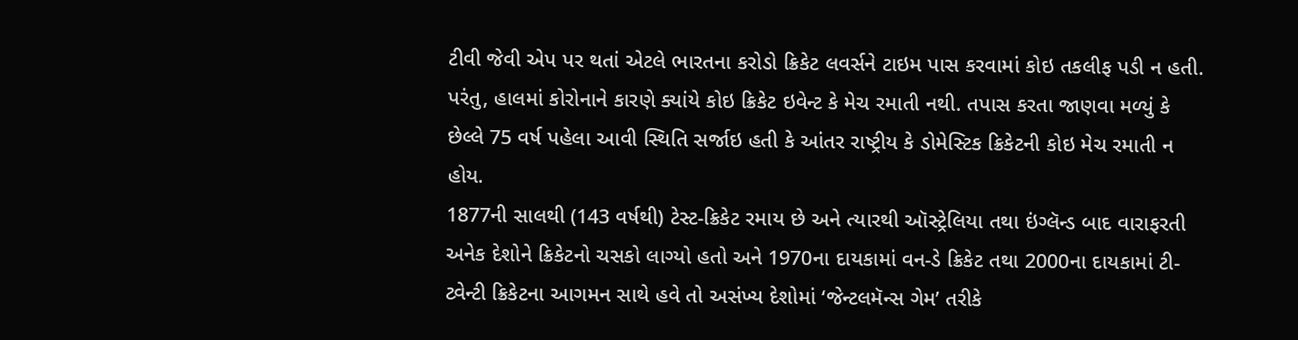ટીવી જેવી એપ પર થતાં એટલે ભારતના કરોડો ક્રિકેટ લવર્સને ટાઇમ પાસ કરવામાં કોઇ તકલીફ પડી ન હતી. પરંતુ, હાલમાં કોરોનાને કારણે ક્યાંયે કોઇ ક્રિકેટ ઇવેન્ટ કે મેચ રમાતી નથી. તપાસ કરતા જાણવા મળ્યું કે છેલ્લે 75 વર્ષ પહેલા આવી સ્થિતિ સર્જાઇ હતી કે આંતર રાષ્ટ્રીય કે ડોમેસ્ટિક ક્રિકેટની કોઇ મેચ રમાતી ન હોય.
1877ની સાલથી (143 વર્ષથી) ટેસ્ટ-ક્રિકેટ રમાય છે અને ત્યારથી ઑસ્ટ્રેલિયા તથા ઇંગ્લૅન્ડ બાદ વારાફરતી અનેક દેશોને ક્રિકેટનો ચસકો લાગ્યો હતો અને 1970ના દાયકામાં વન-ડે ક્રિકેટ તથા 2000ના દાયકામાં ટી-ટ્વેન્ટી ક્રિકેટના આગમન સાથે હવે તો અસંખ્ય દેશોમાં ‘જેન્ટલમૅન્સ ગેમ’ તરીકે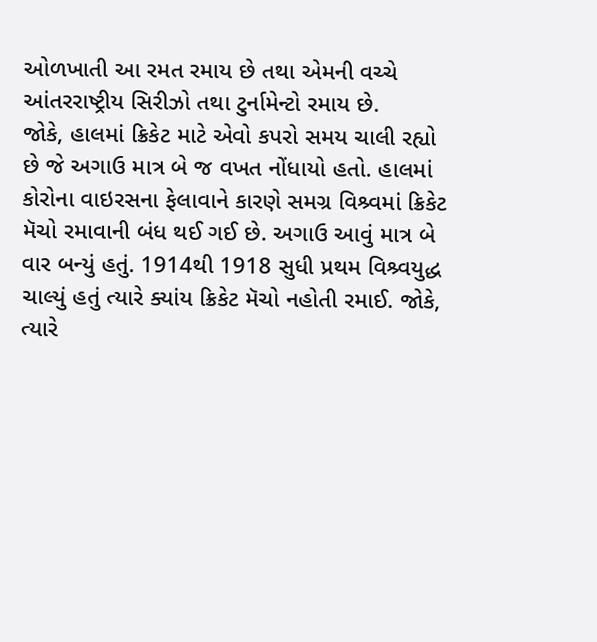ઓળખાતી આ રમત રમાય છે તથા એમની વચ્ચે આંતરરાષ્ટ્રીય સિરીઝો તથા ટુર્નામેન્ટો રમાય છે.
જોકે, હાલમાં ક્રિકેટ માટે એવો કપરો સમય ચાલી રહ્યો છે જે અગાઉ માત્ર બે જ વખત નોંધાયો હતો. હાલમાં કોરોના વાઇરસના ફેલાવાને કારણે સમગ્ર વિશ્ર્વમાં ક્રિકેટ મૅચો રમાવાની બંધ થઈ ગઈ છે. અગાઉ આવું માત્ર બે વાર બન્યું હતું. 1914થી 1918 સુધી પ્રથમ વિશ્ર્વયુદ્ધ ચાલ્યું હતું ત્યારે ક્યાંય ક્રિકેટ મૅચો નહોતી રમાઈ. જોકે, ત્યારે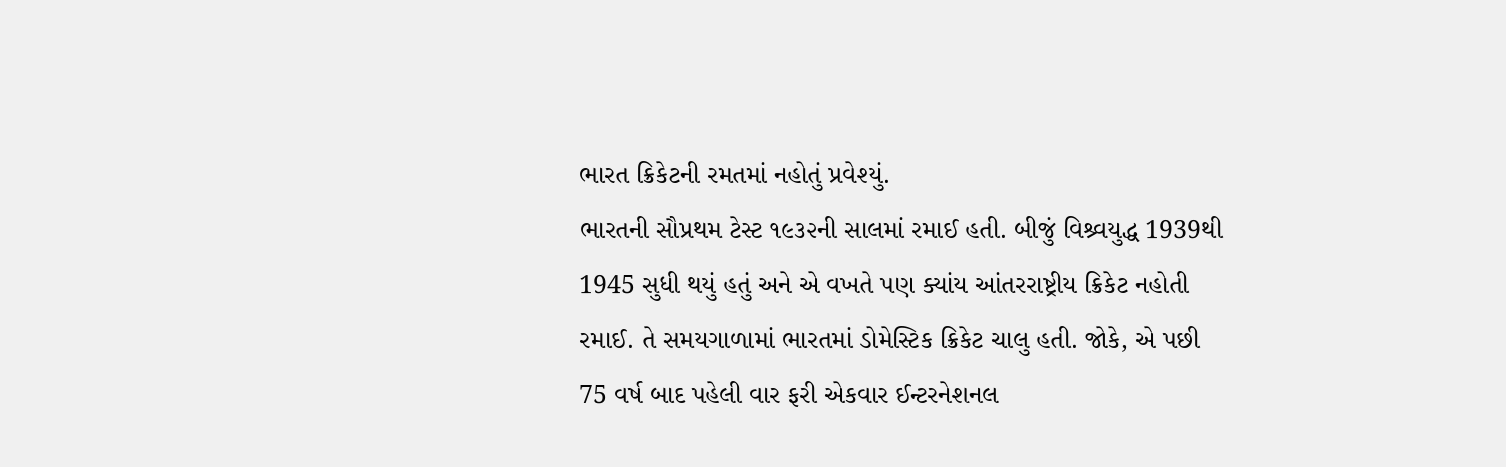ભારત ક્રિકેટની રમતમાં નહોતું પ્રવેશ્યું.
ભારતની સૌપ્રથમ ટેસ્ટ ૧૯૩૨ની સાલમાં રમાઈ હતી. બીજું વિશ્ર્વયુદ્ધ 1939થી 1945 સુધી થયું હતું અને એ વખતે પણ ક્યાંય આંતરરાષ્ટ્રીય ક્રિકેટ નહોતી રમાઈ. તે સમયગાળામાં ભારતમાં ડોમેસ્ટિક ક્રિકેટ ચાલુ હતી. જોકે, એ પછી 75 વર્ષ બાદ પહેલી વાર ફરી એકવાર ઈન્ટરનેશનલ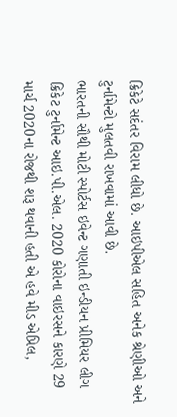ક્રિકેટે સદંતર વિરામ લીધો છે. આઇપીએલ સહિત અનેક શ્રેણીઓ અને ટુર્નામેન્ટો મુલતવી રાખવામાં આવી છે.
ભારતની સૌથી મોટી સ્પોર્ટસ ઇવેન્ટ ગણાતી ઇન્ડીયન પ્રીમિયર લીગ ક્રિકેટ ટુર્નામેન્ટ આઇ.પી.એલ. 2020 કોરોના વાઇરસને કારણે 29 માર્ચ 2020ના રોજથી શરૂ થવાની હતી એ હવે મીડ એપ્રિલ,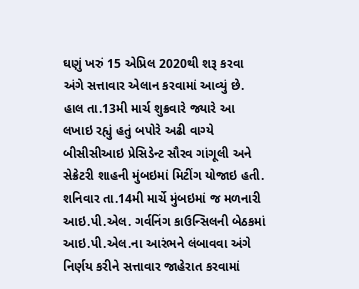ઘણું ખરું 15 એપ્રિલ 2020થી શરૂ કરવા અંગે સત્તાવાર એલાન કરવામાં આવ્યું છે.
હાલ તા.13મી માર્ચ શુક્રવારે જ્યારે આ લખાઇ રહ્યું હતું બપોરે અઢી વાગ્યે બીસીસીઆઇ પ્રેસિડેન્ટ સૌરવ ગાંગૂલી અને સેક્રેટરી શાહની મુંબઇમાં મિટીંગ યોજાઇ હતી. શનિવાર તા.14મી માર્ચે મુંબઇમાં જ મળનારી આઇ.પી.એલ. ગર્વનિંગ કાઉન્સિલની બેઠકમાં આઇ.પી.એલ.ના આરંભને લંબાવવા અંગે નિર્ણય કરીને સત્તાવાર જાહેરાત કરવામાં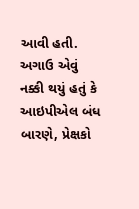આવી હતી.
અગાઉ એવું નક્કી થયું હતું કે આઇપીએલ બંધ બારણે, પ્રેક્ષકો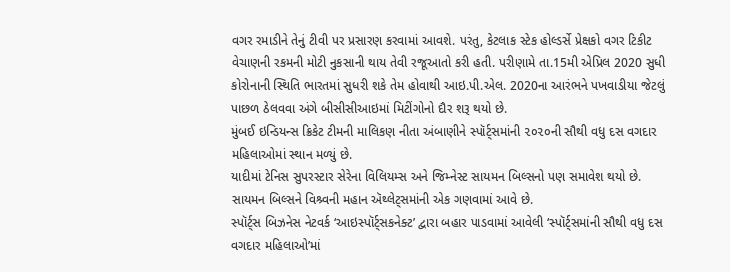વગર રમાડીને તેનું ટીવી પર પ્રસારણ કરવામાં આવશે. પરંતુ, કેટલાક સ્ટેક હોલ્ડર્સે પ્રેક્ષકો વગર ટિકીટ વેચાણની રકમની મોટી નુકસાની થાય તેવી રજૂઆતો કરી હતી. પરીણામે તા.15મી એપ્રિલ 2020 સુધી કોરોનાની સ્થિતિ ભારતમાં સુધરી શકે તેમ હોવાથી આઇ.પી.એલ. 2020ના આરંભને પખવાડીયા જેટલું પાછળ ઠેલવવા અંગે બીસીસીઆઇમાં મિટીંગોનો દૌર શરૂ થયો છે.
મુંબઈ ઇન્ડિયન્સ ક્રિકેટ ટીમની માલિકણ નીતા અંબાણીને સ્પૉર્ટ્સમાંની ૨૦૨૦ની સૌથી વધુ દસ વગદાર મહિલાઓમાં સ્થાન મળ્યું છે.
યાદીમાં ટેનિસ સુપરસ્ટાર સેરેના વિલિયમ્સ અને જિમ્નેસ્ટ સાયમન બિલ્સનો પણ સમાવેશ થયો છે. સાયમન બિલ્સને વિશ્ર્વની મહાન ઍથ્લેટ્સમાંની એક ગણવામાં આવે છે.
સ્પૉર્ટ્સ બિઝનેસ નેટવર્ક ‘આઇસ્પૉર્ટ્સકનેક્ટ’ દ્વારા બહાર પાડવામાં આવેલી ‘સ્પૉર્ટ્સમાંની સૌથી વધુ દસ વગદાર મહિલાઓ’માં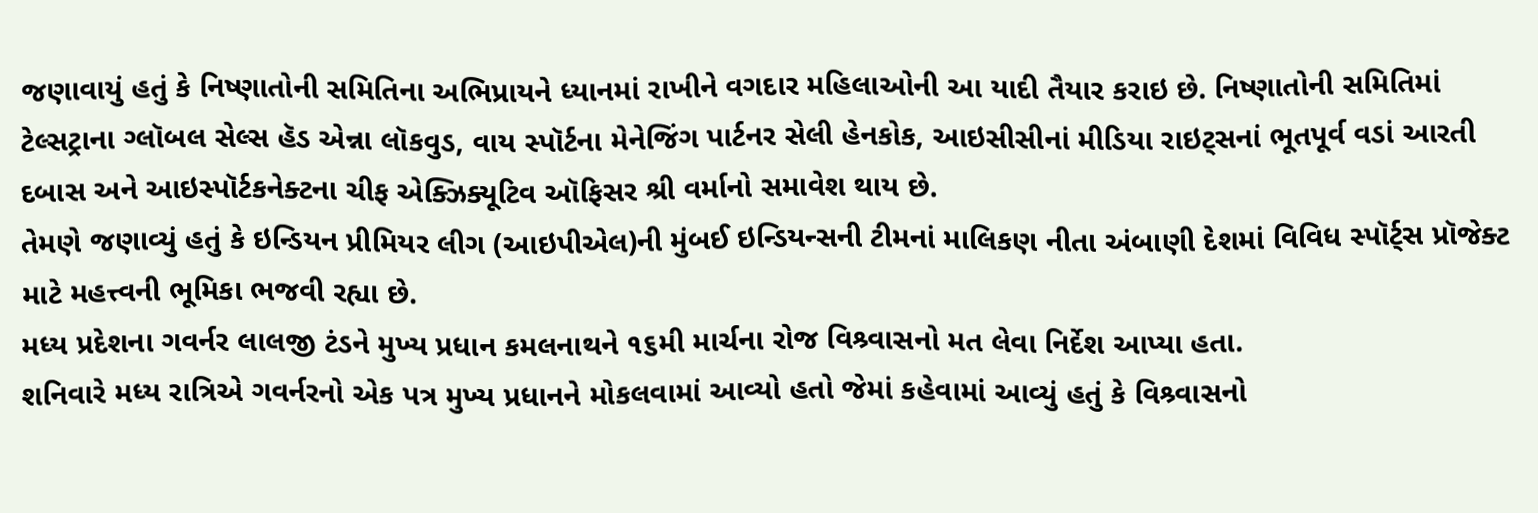જણાવાયું હતું કે નિષ્ણાતોની સમિતિના અભિપ્રાયને ધ્યાનમાં રાખીને વગદાર મહિલાઓની આ યાદી તૈયાર કરાઇ છે. નિષ્ણાતોની સમિતિમાં ટેલ્સટ્રાના ગ્લૉબલ સેલ્સ હૅડ એન્ના લૉકવુડ, વાય સ્પૉર્ટના મેનેજિંગ પાર્ટનર સેલી હેનકોક, આઇસીસીનાં મીડિયા રાઇટ્સનાં ભૂતપૂર્વ વડાં આરતી દબાસ અને આઇસ્પૉર્ટકનેક્ટના ચીફ એક્ઝિક્યૂટિવ ઑફિસર શ્રી વર્માનો સમાવેશ થાય છે.
તેમણે જણાવ્યું હતું કે ઇન્ડિયન પ્રીમિયર લીગ (આઇપીએલ)ની મુંબઈ ઇન્ડિયન્સની ટીમનાં માલિકણ નીતા અંબાણી દેશમાં વિવિધ સ્પૉર્ટ્સ પ્રૉજેક્ટ માટે મહત્ત્વની ભૂમિકા ભજવી રહ્યા છે.
મધ્ય પ્રદેશના ગવર્નર લાલજી ટંડને મુખ્ય પ્રધાન કમલનાથને ૧૬મી માર્ચના રોજ વિશ્ર્વાસનો મત લેવા નિર્દેશ આપ્યા હતા.
શનિવારે મધ્ય રાત્રિએ ગવર્નરનો એક પત્ર મુખ્ય પ્રધાનને મોકલવામાં આવ્યો હતો જેમાં કહેવામાં આવ્યું હતું કે વિશ્ર્વાસનો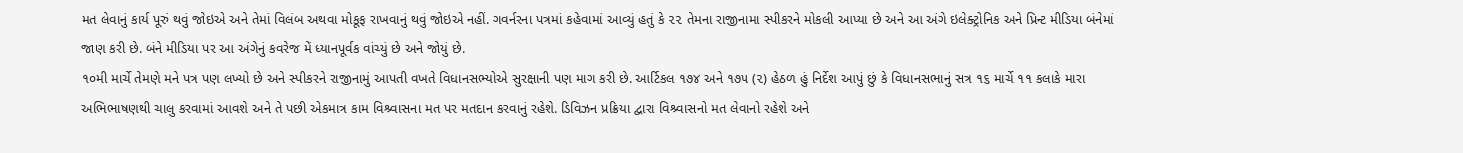મત લેવાનું કાર્ય પૂરું થવું જોઇએ અને તેમાં વિલંબ અથવા મોકૂફ રાખવાનું થવું જોઇએ નહીં. ગવર્નરના પત્રમાં કહેવામાં આવ્યું હતું કે ૨૨ તેમના રાજીનામા સ્પીકરને મોકલી આપ્યા છે અને આ અંગે ઇલેક્ટ્રોનિક અને પ્રિન્ટ મીડિયા બંનેમાં જાણ કરી છે. બંને મીડિયા પર આ અંગેનું કવરેજ મેં ધ્યાનપૂર્વક વાંચ્યું છે અને જોયું છે.
૧૦મી માર્ચે તેમણે મને પત્ર પણ લખ્યો છે અને સ્પીકરને રાજીનામું આપતી વખતે વિધાનસભ્યોએ સુરક્ષાની પણ માગ કરી છે. આર્ટિકલ ૧૭૪ અને ૧૭૫ (૨) હેઠળ હું નિર્દેશ આપું છું કે વિધાનસભાનું સત્ર ૧૬ માર્ચે ૧૧ કલાકે મારા અભિભાષણથી ચાલુ કરવામાં આવશે અને તે પછી એકમાત્ર કામ વિશ્ર્વાસના મત પર મતદાન કરવાનું રહેશે. ડિવિઝન પ્રક્રિયા દ્વારા વિશ્ર્વાસનો મત લેવાનો રહેશે અને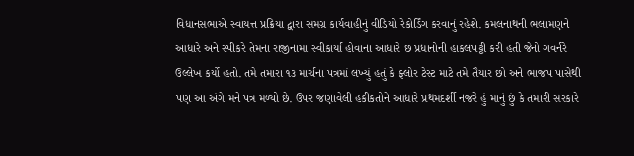વિધાનસભાએ સ્વાયત્ત પ્રક્રિયા દ્વારા સમગ્ર કાર્યવાહીનું વીડિયો રેકોર્ડિંગ કરવાનું રહેશે. કમલનાથની ભલામણને આધારે અને સ્પીકરે તેમના રાજીનામા સ્વીકાર્યા હોવાના આધારે છ પ્રધાનોની હાકલપટ્ટી કરી હતી જેનો ગવર્નરે ઉલ્લેખ કર્યો હતો. તમે તમારા ૧૩ માર્ચના પત્રમાં લખ્યું હતું કે ફ્લોર ટેસ્ટ માટે તમે તૈયાર છો અને ભાજપ પાસેથી પણ આ અંગે મને પત્ર મળ્યો છે. ઉપર જણાવેલી હકીકતોને આધારે પ્રથમદર્શી નજરે હું માનું છું કે તમારી સરકારે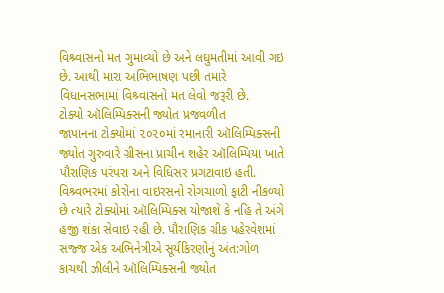વિશ્ર્વાસનો મત ગુમાવ્યો છે અને લઘુમતીમાં આવી ગઇ છે. આથી મારા અભિભાષણ પછી તમારે વિધાનસભામાં વિશ્ર્વાસનો મત લેવો જરૂરી છે.
ટોક્યો ઑલિમ્પિક્સની જ્યોત પ્રજવળીત
જાપાનના ટોક્યોમાં ૨૦૨૦માં રમાનારી ઑલિમ્પિક્સની જ્યોત ગુરુવારે ગ્રીસના પ્રાચીન શહેર ઑલિમ્પિયા ખાતે પૌરાણિક પરંપરા અને વિધિસર પ્રગટાવાઇ હતી.
વિશ્ર્વભરમાં કોરોના વાઇરસનો રોગચાળો ફાટી નીકળ્યો છે ત્યારે ટોક્યોમાં ઑલિમ્પિક્સ યોજાશે કે નહિ તે અંગે હજી શંકા સેવાઇ રહી છે. પૌરાણિક ગ્રીક પહેરવેશમાં સજ્જ એક અભિનેત્રીએ સૂર્યકિરણોનું અંત:ગોળ કાચથી ઝીલીને ઑલિમ્પિક્સની જ્યોત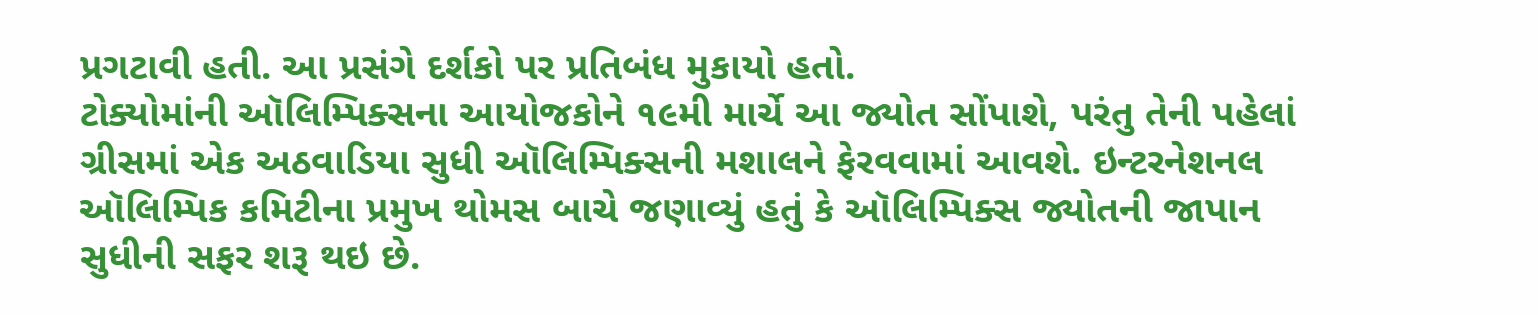પ્રગટાવી હતી. આ પ્રસંગે દર્શકો પર પ્રતિબંધ મુકાયો હતો.
ટોક્યોમાંની ઑલિમ્પિક્સના આયોજકોને ૧૯મી માર્ચે આ જ્યોત સોંપાશે, પરંતુ તેની પહેલાં ગ્રીસમાં એક અઠવાડિયા સુધી ઑલિમ્પિક્સની મશાલને ફેરવવામાં આવશે. ઇન્ટરનેશનલ ઑલિમ્પિક કમિટીના પ્રમુખ થોમસ બાચે જણાવ્યું હતું કે ઑલિમ્પિક્સ જ્યોતની જાપાન સુધીની સફર શરૂ થઇ છે.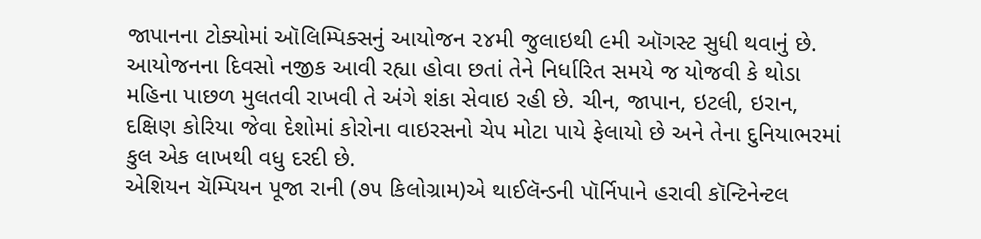જાપાનના ટોક્યોમાં ઑલિમ્પિક્સનું આયોજન ૨૪મી જુલાઇથી ૯મી ઑગસ્ટ સુધી થવાનું છે. આયોજનના દિવસો નજીક આવી રહ્યા હોવા છતાં તેને નિર્ધારિત સમયે જ યોજવી કે થોડા મહિના પાછળ મુલતવી રાખવી તે અંગે શંકા સેવાઇ રહી છે. ચીન, જાપાન, ઇટલી, ઇરાન, દક્ષિણ કોરિયા જેવા દેશોમાં કોરોના વાઇરસનો ચેપ મોટા પાયે ફેલાયો છે અને તેના દુનિયાભરમાં કુલ એક લાખથી વધુ દરદી છે.
એશિયન ચૅમ્પિયન પૂજા રાની (૭૫ કિલોગ્રામ)એ થાઈલૅન્ડની પૉર્નિપાને હરાવી કૉન્ટિનેન્ટલ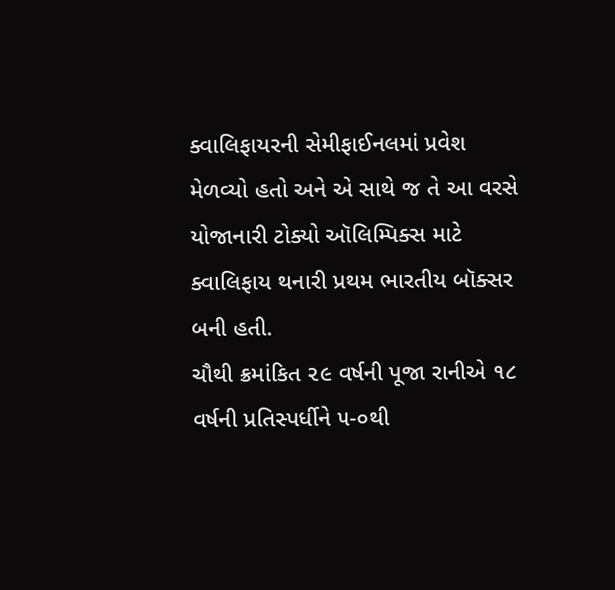ક્વાલિફાયરની સેમીફાઈનલમાં પ્રવેશ મેળવ્યો હતો અને એ સાથે જ તે આ વરસે યોજાનારી ટોક્યો ઑલિમ્પિક્સ માટે ક્વાલિફાય થનારી પ્રથમ ભારતીય બૉક્સર બની હતી.
ચૌથી ક્રમાંકિત ૨૯ વર્ષની પૂજા રાનીએ ૧૮ વર્ષની પ્રતિસ્પર્ધીને ૫-૦થી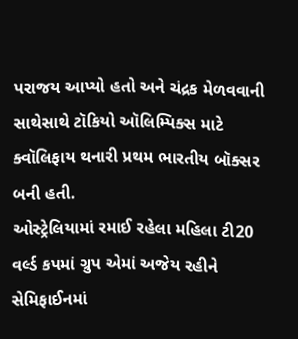પરાજય આપ્યો હતો અને ચંદ્રક મેળવવાની સાથેસાથે ટૉકિયો ઑલિમ્પિક્સ માટે ક્વૉલિફાય થનારી પ્રથમ ભારતીય બૉક્સર બની હતી.
ઓસ્ટ્રેલિયામાં રમાઈ રહેલા મહિલા ટી20 વર્લ્ડ કપમાં ગ્રુપ એમાં અજેય રહીને સેમિફાઈનમાં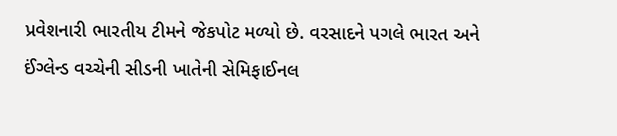પ્રવેશનારી ભારતીય ટીમને જેકપોટ મળ્યો છે. વરસાદને પગલે ભારત અને ઈંગ્લેન્ડ વચ્ચેની સીડની ખાતેની સેમિફાઈનલ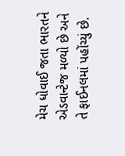મેચ ધોવાઈ જતા ભારતને એડવાન્ટેજ મળ્યો છે અને તે ફાઈનલમાં પહોંચ્યું છે.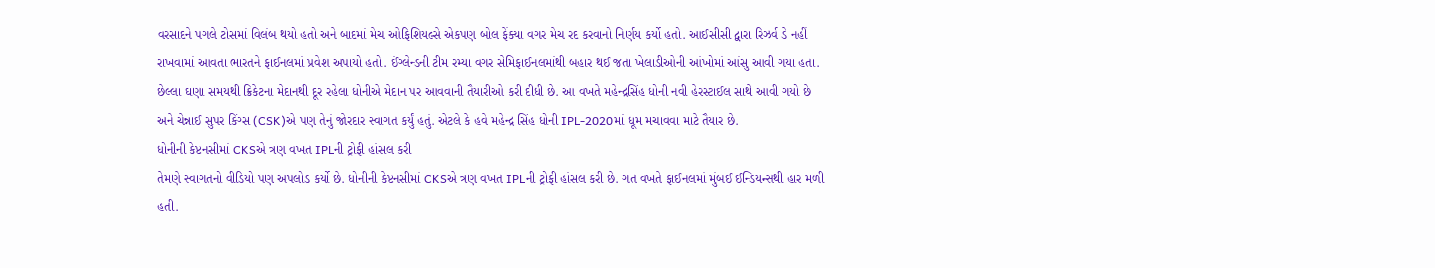વરસાદને પગલે ટોસમાં વિલંબ થયો હતો અને બાદમાં મેચ ઓફિશિયલ્સે એકપણ બોલ ફેંક્યા વગર મેચ રદ કરવાનો નિર્ણય કર્યો હતો. આઈસીસી દ્વારા રિઝર્વ ડે નહીં રાખવામાં આવતા ભારતને ફાઈનલમાં પ્રવેશ અપાયો હતો. ઈંગ્લેન્ડની ટીમ રમ્યા વગર સેમિફાઈનલમાંથી બહાર થઈ જતા ખેલાડીઓની આંખોમાં આંસુ આવી ગયા હતા.
છેલ્લા ઘણા સમયથી ક્રિકેટના મેદાનથી દૂર રહેલા ધોનીએ મેદાન પર આવવાની તૈયારીઓ કરી દીધી છે. આ વખતે મહેન્દ્રસિંહ ધોની નવી હેરસ્ટાઈલ સાથે આવી ગયો છે અને ચેન્નાઈ સુપર કિંગ્સ (CSK)એ પણ તેનું જોરદાર સ્વાગત કર્યું હતું. એટલે કે હવે મહેન્દ્ર સિંહ ધોની IPL-2020માં ધૂમ મચાવવા માટે તૈયાર છે.
ધોનીની કેપ્ટનસીમાં CKSએ ત્રણ વખત IPLની ટ્રોફી હાંસલ કરી
તેમણે સ્વાગતનો વીડિયો પણ અપલોડ કર્યો છે. ધોનીની કેપ્ટનસીમાં CKSએ ત્રણ વખત IPLની ટ્રોફી હાંસલ કરી છે. ગત વખતે ફાઈનલમાં મુંબઈ ઈન્ડિયન્સથી હાર મળી હતી.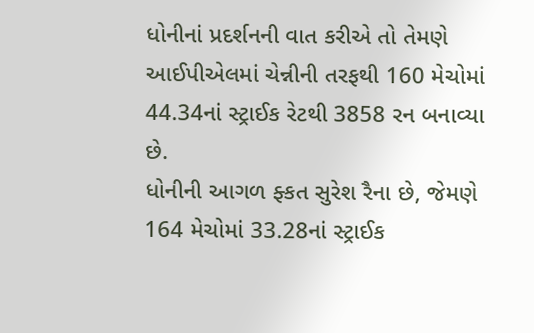ધોનીનાં પ્રદર્શનની વાત કરીએ તો તેમણે આઈપીએલમાં ચેન્નીની તરફથી 160 મેચોમાં 44.34નાં સ્ટ્રાઈક રેટથી 3858 રન બનાવ્યા છે.
ધોનીની આગળ ફ્કત સુરેશ રૈના છે, જેમણે 164 મેચોમાં 33.28નાં સ્ટ્રાઈક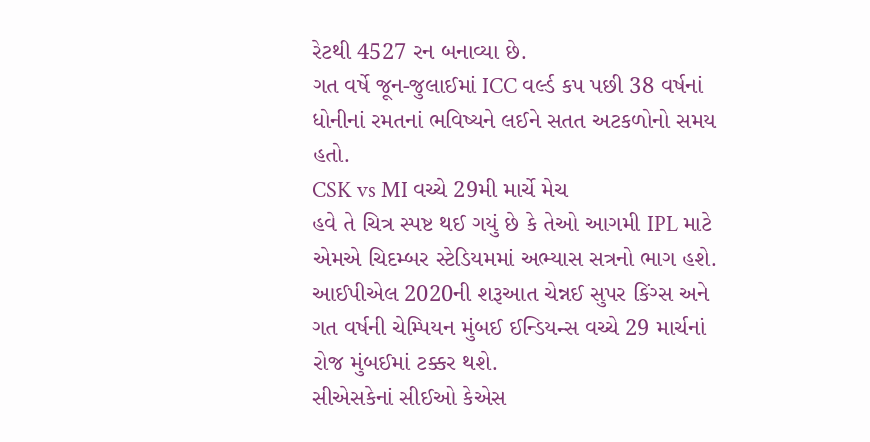રેટથી 4527 રન બનાવ્યા છે.
ગત વર્ષે જૂન-જુલાઈમાં ICC વર્લ્ડ કપ પછી 38 વર્ષનાં ધોનીનાં રમતનાં ભવિષ્યને લઈને સતત અટકળોનો સમય હતો.
CSK vs MI વચ્ચે 29મી માર્ચે મેચ
હવે તે ચિત્ર સ્પષ્ટ થઈ ગયું છે કે તેઓ આગમી IPL માટે એમએ ચિદમ્બર સ્ટેડિયમમાં અભ્યાસ સત્રનો ભાગ હશે.
આઈપીએલ 2020ની શરૂઆત ચેન્નઈ સુપર કિંગ્સ અને ગત વર્ષની ચેમ્પિયન મુંબઈ ઈન્ડિયન્સ વચ્ચે 29 માર્ચનાં રોજ મુંબઈમાં ટક્કર થશે.
સીએસકેનાં સીઈઓ કેએસ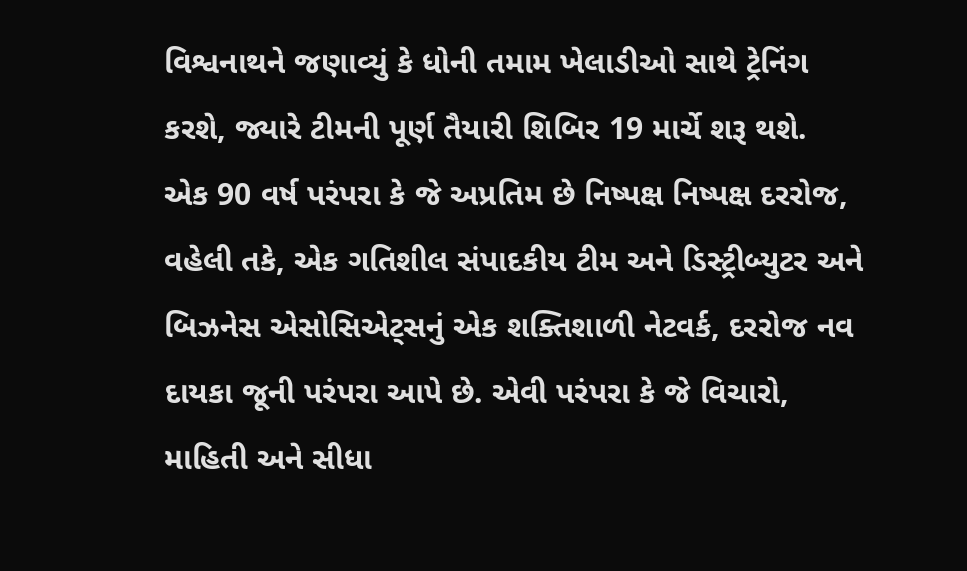વિશ્વનાથને જણાવ્યું કે ધોની તમામ ખેલાડીઓ સાથે ટ્રેનિંગ કરશે, જ્યારે ટીમની પૂર્ણ તૈયારી શિબિર 19 માર્ચે શરૂ થશે.
એક 90 વર્ષ પરંપરા કે જે અપ્રતિમ છે નિષ્પક્ષ નિષ્પક્ષ દરરોજ, વહેલી તકે, એક ગતિશીલ સંપાદકીય ટીમ અને ડિસ્ટ્રીબ્યુટર અને બિઝનેસ એસોસિએટ્સનું એક શક્તિશાળી નેટવર્ક, દરરોજ નવ દાયકા જૂની પરંપરા આપે છે. એવી પરંપરા કે જે વિચારો, માહિતી અને સીધા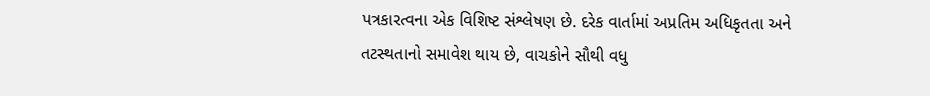પત્રકારત્વના એક વિશિષ્ટ સંશ્લેષણ છે. દરેક વાર્તામાં અપ્રતિમ અધિકૃતતા અને તટસ્થતાનો સમાવેશ થાય છે, વાચકોને સૌથી વધુ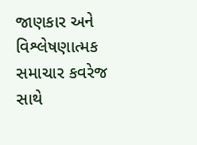જાણકાર અને વિશ્લેષણાત્મક સમાચાર કવરેજ સાથે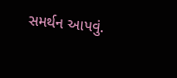સમર્થન આપવું.